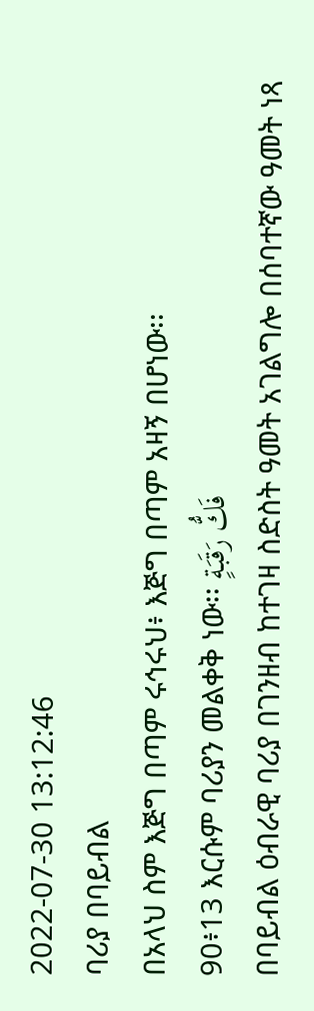2022-07-30 13:12:46
ባሪያ በባይብል
በአላህ ስም እጅግ በጣም ሩኅሩህ፥ እጅግ በጣም አዛኝ በሆነው፡፡
90፥13 እርሱም ባሪያን መልቀቅ ነው፡፡ فَكُّ رَقَبَةٍ
በባይብል ዕብራዊ ባሪያ በገንዘብ ከተገዛ ስድስት ዓመት አገልግሎ በሰባተኛው ዓመት ነጻ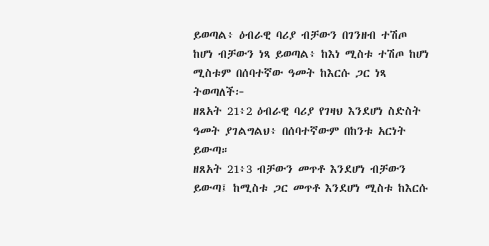ይወጣል፥ ዕብራዊ ባሪያ ብቻውን በገንዘብ ተሽጦ ከሆነ ብቻውን ነጻ ይወጣል፥ ከእነ ሚስቱ ተሽጦ ከሆነ ሚስቱም በሰባተኛው ዓመት ከእርሱ ጋር ነጻ ትወጣለች፦
ዘጸአት 21፥2 ዕብራዊ ባሪያ የገዛህ እንደሆነ ስድስት ዓመት ያገልግልህ፥ በሰባተኛውም በከንቱ አርነት ይውጣ።
ዘጸአት 21፥3 ብቻውን መጥቶ እንደሆነ ብቻውን ይውጣ፤ ከሚስቱ ጋር መጥቶ እንደሆነ ሚስቱ ከእርሱ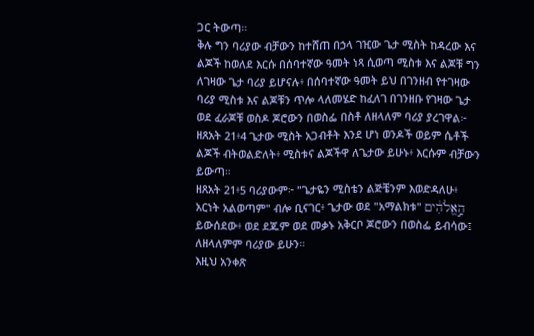ጋር ትውጣ።
ቅሉ ግን ባሪያው ብቻውን ከተሸጠ በኃላ ገዢው ጌታ ሚስት ከዳረው እና ልጆች ከወለደ እርሱ በሰባተኛው ዓመት ነጻ ሲወጣ ሚስቱ እና ልጆቹ ግን ለገዛው ጌታ ባሪያ ይሆናሉ፥ በሰባተኛው ዓመት ይህ በገንዘብ የተገዛው ባሪያ ሚስቱ እና ልጆቹን ጥሎ ላለመሄድ ከፈለገ በገንዘቡ የገዛው ጌታ ወደ ፈራጆቹ ወስዶ ጆሮውን በወስፌ በስቶ ለዘላለም ባሪያ ያረገዋል፦
ዘጸአት 21፥4 ጌታው ሚስት አጋብቶት እንደ ሆነ ወንዶች ወይም ሴቶች ልጆች ብትወልድለት፥ ሚስቱና ልጆችዋ ለጌታው ይሁኑ፥ እርሱም ብቻውን ይውጣ።
ዘጸአት 21፥5 ባሪያውም፦ "ጌታዬን ሚስቴን ልጅቼንም እወድዳለሁ፥ አርነት አልወጣም" ብሎ ቢናገር፥ ጌታው ወደ "አማልክቱ" הָ֣אֱלֹהִ֔ים ይውሰደው፥ ወደ ደጁም ወደ መቃኑ አቅርቦ ጆሮውን በወስፌ ይብሳው፤ ለዘላለምም ባሪያው ይሁን።
እዚህ አንቀጽ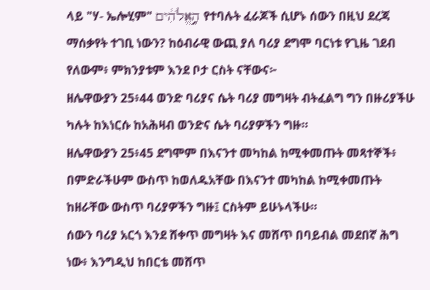ላይ "ሃ- ኤሎሂም" הָ֣אֱלֹהִ֔ים የተባሉት ፈራጆች ሲሆኑ ሰውን በዚህ ደረጃ ማሰቃየት ተገቢ ነውን? ከዕብራዊ ውጪ ያለ ባሪያ ደግሞ ባርነቱ የጊዜ ገደብ የለውም፥ ምክንያቱም እንደ ቦታ ርስት ናቸውና፦
ዘሌዋውያን 25፥44 ወንድ ባሪያና ሴት ባሪያ መግዛት ብትፈልግ ግን በዙሪያችሁ ካሉት ከእነርሱ ከአሕዛብ ወንድና ሴት ባሪያዎችን ግዙ።
ዘሌዋውያን 25፥45 ደግሞም በእናንተ መካከል ከሚቀመጡት መጻተኞች፥ በምድራችሁም ውስጥ ከወለዱአቸው በእናንተ መካከል ከሚቀመጡት ከዘራቸው ውስጥ ባሪያዎችን ግዙ፤ ርስትም ይሁኑላችሁ።
ሰውን ባሪያ አርጎ እንደ ሸቀጥ መግዛት እና መሸጥ በባይብል መደበኛ ሕግ ነው፥ እንግዲህ ከበርቴ መሸጥ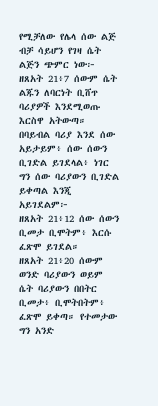የሚቻለው የሌላ ሰው ልጅ ብቻ ሳይሆን የገዛ ሴት ልጅን ጭምር ነው፦
ዘጸአት 21፥7 ሰውም ሴት ልጁን ለባርነት ቢሸጥ ባሪያዎች እንደሚወጡ እርስዋ አትውጣ።
በባይብል ባሪያ እንደ ሰው አይታይም፥ ሰው ሰውን ቢገድል ይገደላል፥ ነገር ግን ሰው ባሪያውን ቢገድል ይቀጣል እንጂ አይገደልም፦
ዘጸአት 21፥12 ሰው ሰውን ቢመታ ቢሞትም፥ እርሱ ፈጽሞ ይገደል።
ዘጸአት 21፥20 ሰውም ወንድ ባሪያውን ወይም ሴት ባሪያውን በበትር ቢመታ፥ ቢሞትበትም፥ ፈጽሞ ይቀጣ። የተመታው ግን አንድ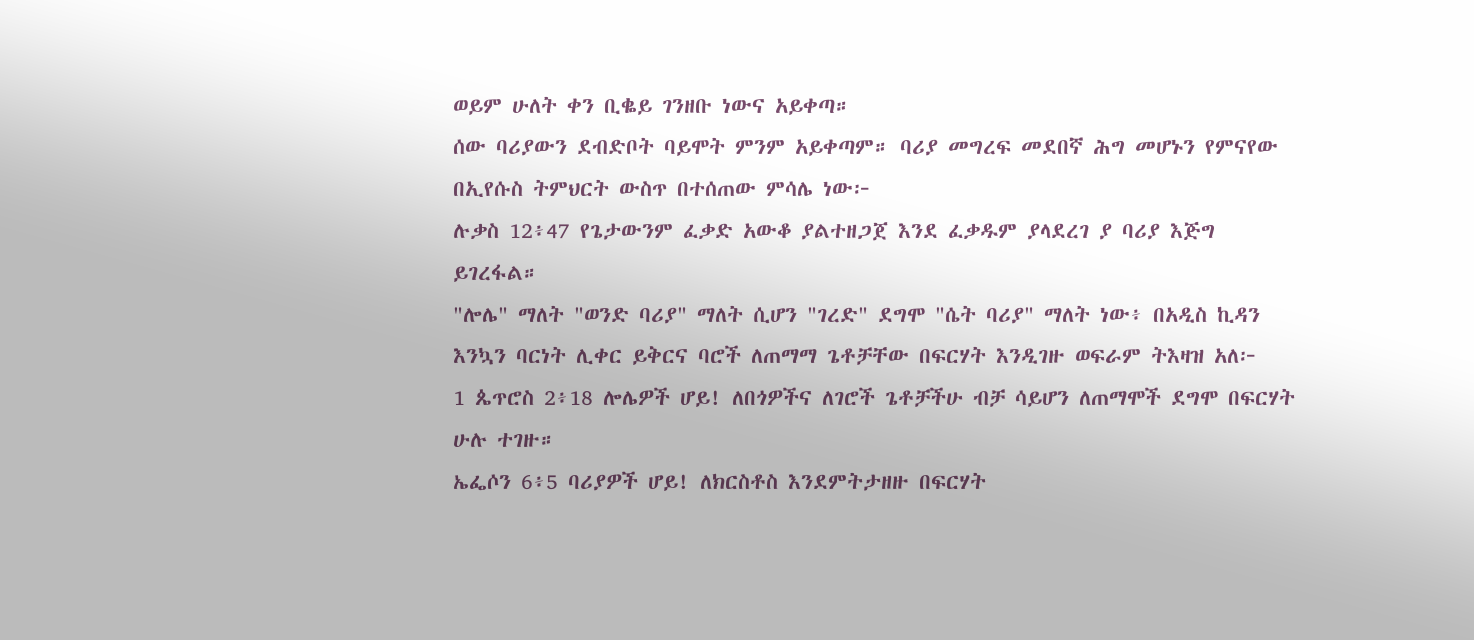ወይም ሁለት ቀን ቢቈይ ገንዘቡ ነውና አይቀጣ።
ሰው ባሪያውን ደብድቦት ባይሞት ምንም አይቀጣም። ባሪያ መግረፍ መደበኛ ሕግ መሆኑን የምናየው በኢየሱስ ትምህርት ውስጥ በተሰጠው ምሳሌ ነው፦
ሉቃስ 12፥47 የጌታውንም ፈቃድ አውቆ ያልተዘጋጀ እንደ ፈቃዱም ያላደረገ ያ ባሪያ እጅግ ይገረፋል።
"ሎሌ" ማለት "ወንድ ባሪያ" ማለት ሲሆን "ገረድ" ደግሞ "ሴት ባሪያ" ማለት ነው፥ በአዲስ ኪዳን እንኳን ባርነት ሊቀር ይቅርና ባሮች ለጠማማ ጌቶቻቸው በፍርሃት እንዲገዙ ወፍራም ትእዛዝ አለ፦
1 ጴጥሮስ 2፥18 ሎሌዎች ሆይ! ለበጎዎችና ለገሮች ጌቶቻችሁ ብቻ ሳይሆን ለጠማሞች ደግሞ በፍርሃት ሁሉ ተገዙ።
ኤፌሶን 6፥5 ባሪያዎች ሆይ! ለክርስቶስ እንደምትታዘዙ በፍርሃት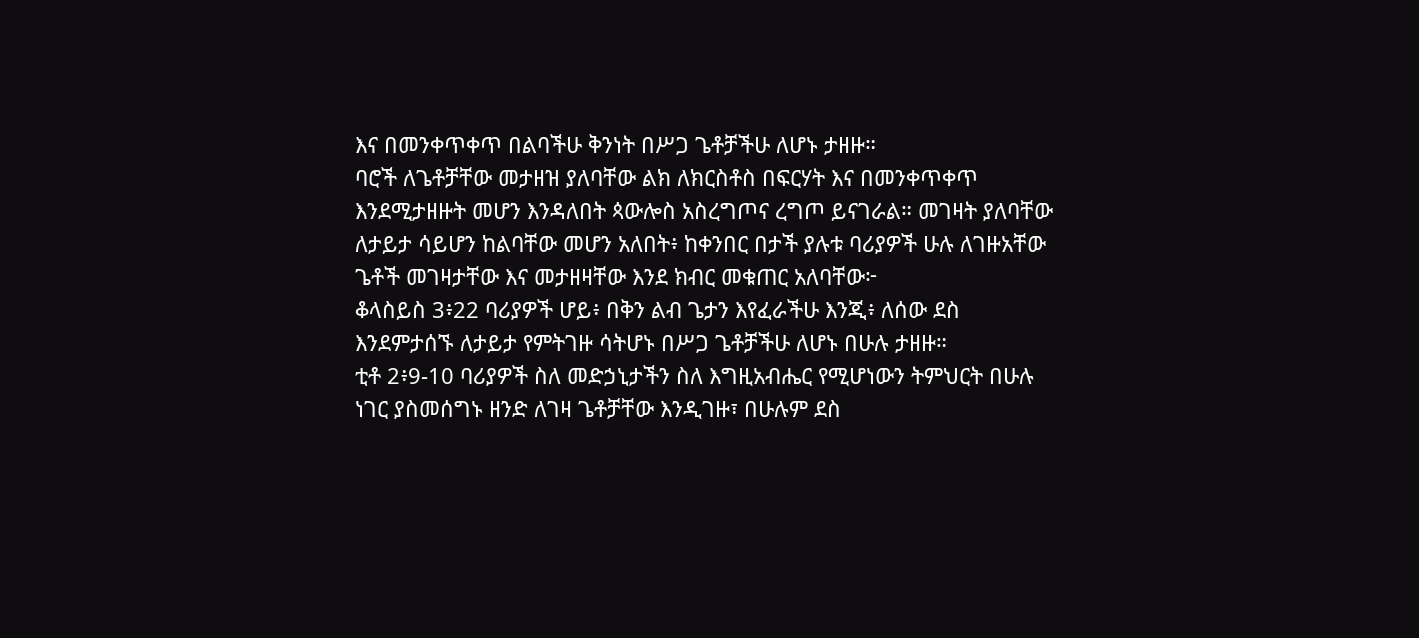እና በመንቀጥቀጥ በልባችሁ ቅንነት በሥጋ ጌቶቻችሁ ለሆኑ ታዘዙ።
ባሮች ለጌቶቻቸው መታዘዝ ያለባቸው ልክ ለክርስቶስ በፍርሃት እና በመንቀጥቀጥ እንደሚታዘዙት መሆን እንዳለበት ጳውሎስ አስረግጦና ረግጦ ይናገራል። መገዛት ያለባቸው ለታይታ ሳይሆን ከልባቸው መሆን አለበት፥ ከቀንበር በታች ያሉቱ ባሪያዎች ሁሉ ለገዙአቸው ጌቶች መገዛታቸው እና መታዘዛቸው እንደ ክብር መቁጠር አለባቸው፦
ቆላስይስ 3፥22 ባሪያዎች ሆይ፥ በቅን ልብ ጌታን እየፈራችሁ እንጂ፥ ለሰው ደስ እንደምታሰኙ ለታይታ የምትገዙ ሳትሆኑ በሥጋ ጌቶቻችሁ ለሆኑ በሁሉ ታዘዙ።
ቲቶ 2፥9-10 ባሪያዎች ስለ መድኃኒታችን ስለ እግዚአብሔር የሚሆነውን ትምህርት በሁሉ ነገር ያስመሰግኑ ዘንድ ለገዛ ጌቶቻቸው እንዲገዙ፣ በሁሉም ደስ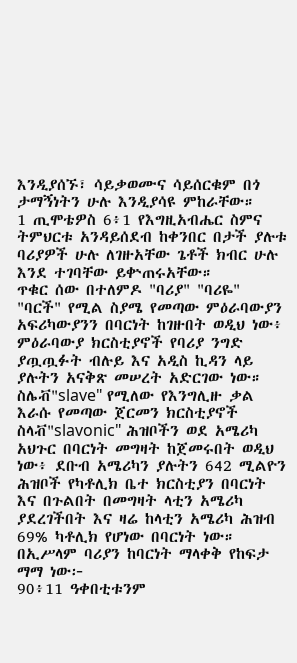እንዲያሰኙ፣ ሳይቃወሙና ሳይሰርቁም በጎ ታማኝነትን ሁሉ እንዲያሳዩ ምከራቸው።
1 ጢሞቴዎስ 6፥1 የእግዚአብሔር ስምና ትምህርቱ አንዳይሰደብ ከቀንበር በታች ያሉቱ ባሪያዎች ሁሉ ለገዙአቸው ጌቶች ክብር ሁሉ እንደ ተገባቸው ይቍጠሩአቸው።
ጥቁር ሰው በተለምዶ "ባሪያ" "ባሪዬ" "ባርች" የሚል ስያሜ የመጣው ምዕራባውያን አፍሪካውያንን በባርነት ከገዙበት ወዲህ ነው፥ ምዕራባውያ ክርስቲያኖች የባሪያ ንግድ ያጧጧፉት ብሉይ እና አዲስ ኪዳን ላይ ያሉትን አናቅጽ መሠረት አድርገው ነው። ስሌቭ"slave" የሚለው የእንግሊዙ ቃል እራሱ የመጣው ጀርመን ክርስቲያኖች ስላቭ"slavonic" ሕዝቦችን ወደ አሜሪካ አህጉር በባርነት መግዛት ከጀመሩበት ወዲህ ነው፥ ደቡብ አሜሪካን ያሉትን 642 ሚልዮን ሕዝቦች የካቶሊክ ቤተ ክርስቲያን በባርነት እና በጉልበት በመግዛት ላቲን አሜሪካ ያደረገችበት እና ዛሬ ከላቲን አሜሪካ ሕዝብ 69% ካቶሊክ የሆነው በባርነት ነው። በኢሥላም ባሪያን ከባርነት ማላቀቅ የከፍታ ማማ ነው፦
90፥11 ዓቀበቲቱንም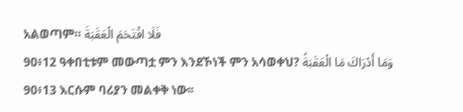አልወጣም። فَلَا اقْتَحَمَ الْعَقَبَةَ
90፥12 ዓቀበቲቱም መውጣቷ ምን እንደኾነች ምን አሳወቀህ? وَمَا أَدْرَاكَ مَا الْعَقَبَةُ
90፥13 እርሱም ባሪያን መልቀቅ ነው፡፡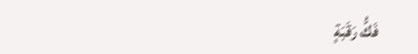فَكُّ رَقَبَةٍ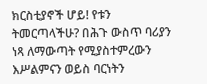ክርስቲያኖች ሆይ! የቱን ትመርጣላችሁ? በሕጉ ውስጥ ባሪያን ነጻ ለማውጣት የሚያስተምረውን እሥልምናን ወይስ ባርነትን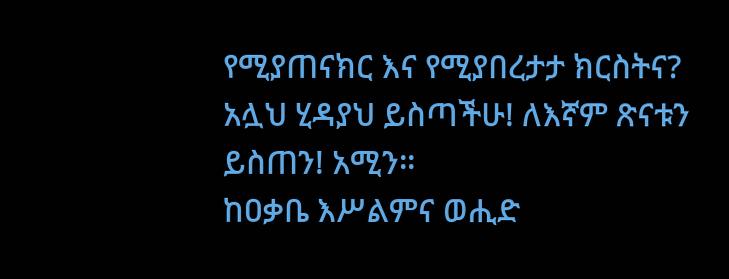የሚያጠናክር እና የሚያበረታታ ክርስትና? አሏህ ሂዳያህ ይስጣችሁ! ለእኛም ጽናቱን ይስጠን! አሚን።
ከዐቃቤ እሥልምና ወሒድ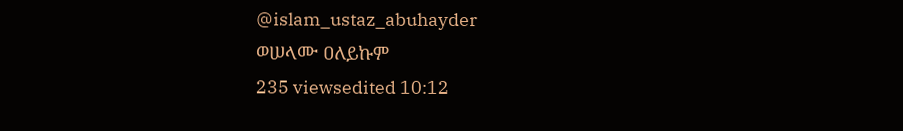@islam_ustaz_abuhayder
ወሠላሙ ዐለይኩም
235 viewsedited 10:12